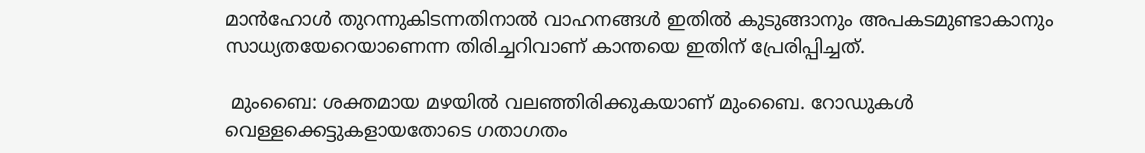മാന്‍ഹോള്‍ തുറന്നുകിടന്നതിനാല്‍ വാഹനങ്ങള്‍ ഇതില്‍ കുടുങ്ങാനും അപകടമുണ്ടാകാനും സാധ്യതയേറെയാണെന്ന തിരിച്ചറിവാണ് കാന്തയെ ഇതിന് പ്രേരിപ്പിച്ചത്.

 മുംബൈ: ശക്തമായ മഴയില്‍ വലഞ്ഞിരിക്കുകയാണ് മുംബൈ. റോഡുകള്‍ വെള്ളക്കെട്ടുകളായതോടെ ഗതാഗതം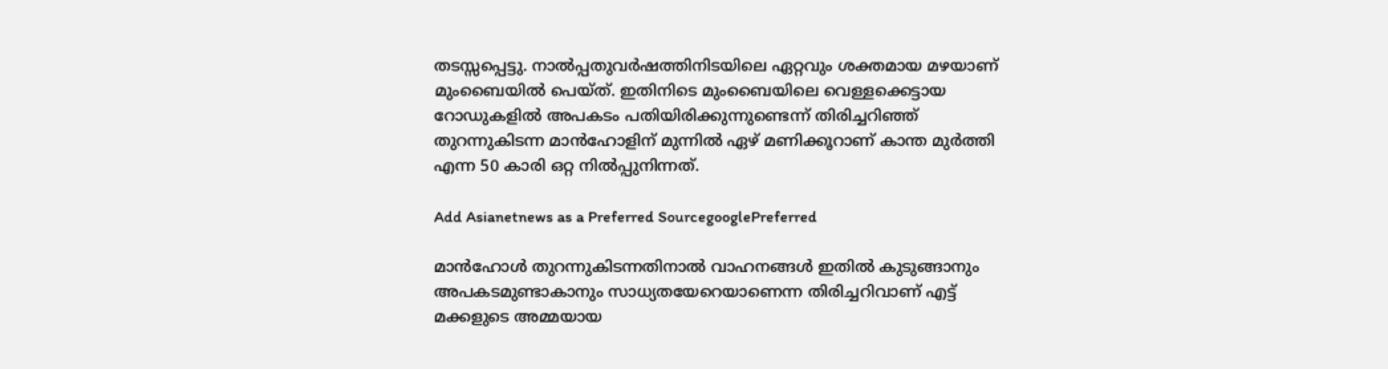തടസ്സപ്പെട്ടു. നാല്‍പ്പതുവര്‍ഷത്തിനിടയിലെ ഏറ്റവും ശക്തമായ മഴയാണ് മുംബൈയില്‍ പെയ്ത്. ഇതിനിടെ മുംബൈയിലെ വെള്ളക്കെട്ടായ റോഡുകളില്‍ അപകടം പതിയിരിക്കുന്നുണ്ടെന്ന് തിരിച്ചറിഞ്ഞ് തുറന്നുകിടന്ന മാന്‍ഹോളിന് മുന്നില്‍ ഏഴ് മണിക്കൂറാണ് കാന്ത മുര്‍ത്തി എന്ന 50 കാരി ഒറ്റ നില്‍പ്പുനിന്നത്.

Add Asianetnews as a Preferred SourcegooglePreferred

മാന്‍ഹോള്‍ തുറന്നുകിടന്നതിനാല്‍ വാഹനങ്ങള്‍ ഇതില്‍ കുടുങ്ങാനും അപകടമുണ്ടാകാനും സാധ്യതയേറെയാണെന്ന തിരിച്ചറിവാണ് എട്ട് മക്കളുടെ അമ്മയായ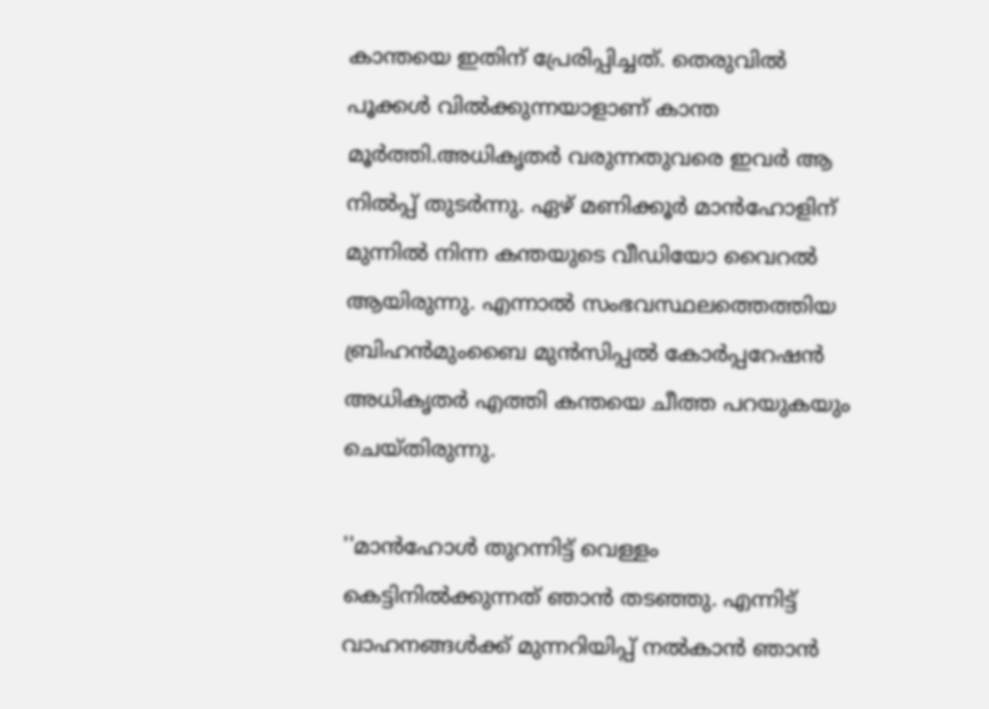കാന്തയെ ഇതിന് പ്രേരിപ്പിച്ചത്. തെരുവില്‍ പൂക്കള്‍ വില്‍ക്കുന്നയാളാണ് കാന്ത മൂര്‍ത്തി.അധികൃതര്‍ വരുന്നതുവരെ ഇവര്‍ ആ നില്‍പ്പ് തുടര്‍ന്നു. ഏഴ് മണിക്കൂര്‍ മാന്‍ഹോളിന് മുന്നില്‍ നിന്ന കന്തയുടെ വീഡിയോ വൈറല്‍ ആയിരുന്നു. എന്നാല്‍ സംഭവസ്ഥലത്തെത്തിയ ബ്രിഹന്‍മുംബൈ മുന്‍സിപ്പല്‍ കോര്‍പ്പറേഷന്‍ അധികൃതര്‍ എത്തി കന്തയെ ചീത്ത പറയുകയും ചെയ്തിരുന്നു.

''മാന്‍ഹോള്‍ തുറന്നിട്ട് വെള്ളം കെട്ടിനില്‍ക്കുന്നത് ഞാന്‍ തടഞ്ഞു. എന്നിട്ട് വാഹനങ്ങള്‍ക്ക് മുന്നറിയിപ്പ് നല്‍കാന്‍ ഞാന്‍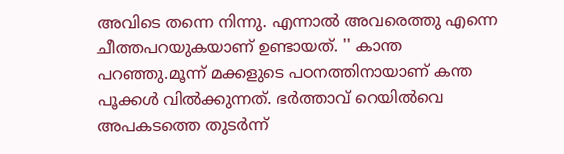അവിടെ തന്നെ നിന്നു. എന്നാല്‍ അവരെത്തു എന്നെ ചീത്തപറയുകയാണ് ഉണ്ടായത്. '' കാന്ത പറഞ്ഞു.മൂന്ന് മക്കളുടെ പഠനത്തിനായാണ് കന്ത പൂക്കള്‍ വില്‍ക്കുന്നത്. ഭര്‍ത്താവ് റെയില്‍വെ അപകടത്തെ തുടര്‍ന്ന്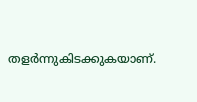തളര്‍ന്നുകിടക്കുകയാണ്.